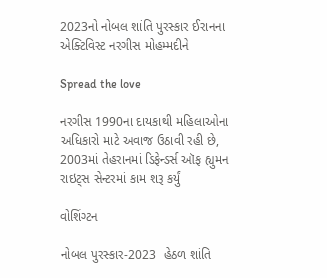2023નો નોબલ શાંતિ પુરસ્કાર ઈરાનના એક્ટિવિસ્ટ નરગીસ મોહમ્મદીને

Spread the love

નરગીસ 1990ના દાયકાથી મહિલાઓના અધિકારો માટે અવાજ ઉઠાવી રહી છે,  2003માં તેહરાનમાં ડિફેન્ડર્સ ઑફ હ્યુમન રાઇટ્સ સેન્ટરમાં કામ શરૂ કર્યું

વોશિંગ્ટન

નોબલ પુરસ્કાર-2023  હેઠળ શાંતિ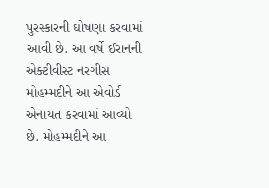પુરસ્કારની ઘોષણા કરવામાં આવી છે. આ વર્ષે ઈરાનની એક્ટીવીસ્ટ નરગીસ મોહમ્મદીને આ એવોર્ડ એનાયત કરવામાં આવ્યો છે. મોહમ્મદીને આ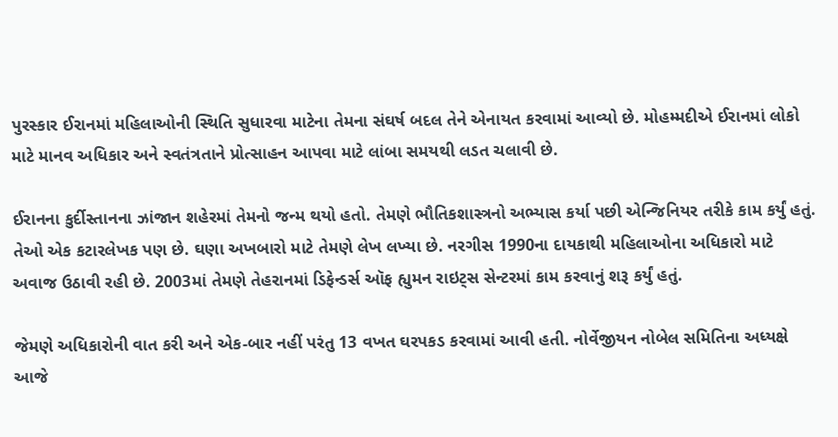પુરસ્કાર ઈરાનમાં મહિલાઓની સ્થિતિ સુધારવા માટેના તેમના સંઘર્ષ બદલ તેને એનાયત કરવામાં આવ્યો છે. મોહમ્મદીએ ઈરાનમાં લોકો માટે માનવ અધિકાર અને સ્વતંત્રતાને પ્રોત્સાહન આપવા માટે લાંબા સમયથી લડત ચલાવી છે.

ઈરાનના કુર્દીસ્તાનના ઝાંજાન શહેરમાં તેમનો જન્મ થયો હતો. તેમણે ભૌતિકશાસ્ત્રનો અભ્યાસ કર્યા પછી એન્જિનિયર તરીકે કામ કર્યું હતું. તેઓ એક કટારલેખક પણ છે. ઘણા અખબારો માટે તેમણે લેખ લખ્યા છે. નરગીસ 1990ના દાયકાથી મહિલાઓના અધિકારો માટે અવાજ ઉઠાવી રહી છે. 2003માં તેમણે તેહરાનમાં ડિફેન્ડર્સ ઑફ હ્યુમન રાઇટ્સ સેન્ટરમાં કામ કરવાનું શરૂ કર્યું હતું.

જેમણે અધિકારોની વાત કરી અને એક-બાર નહીં પરંતુ 13 વખત ઘરપકડ કરવામાં આવી હતી. નોર્વેજીયન નોબેલ સમિતિના અધ્યક્ષે આજે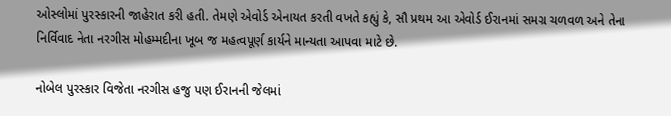ઓસ્લોમાં પુરસ્કારની જાહેરાત કરી હતી. તેમણે એવોર્ડ એનાયત કરતી વખતે કહ્યું કે, સૌ પ્રથમ આ એવોર્ડ ઈરાનમાં સમગ્ર ચળવળ અને તેના નિર્વિવાદ નેતા નરગીસ મોહમ્મદીના ખૂબ જ મહત્વપૂર્ણ કાર્યને માન્યતા આપવા માટે છે.

નોબેલ પુરસ્કાર વિજેતા નરગીસ હજુ પણ ઈરાનની જેલમાં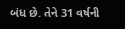બંધ છે. તેને 31 વર્ષની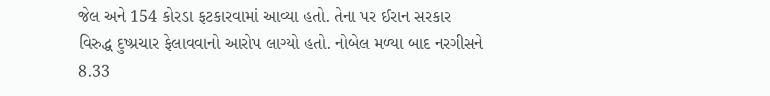જેલ અને 154 કોરડા ફટકારવામાં આવ્યા હતો. તેના પર ઈરાન સરકાર વિરુદ્ધ દુષ્પ્રચાર ફેલાવવાનો આરોપ લાગ્યો હતો. નોબેલ મળ્યા બાદ નરગીસને 8.33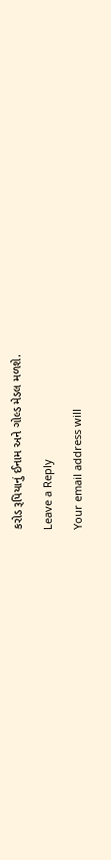કરોડ રૂપિયાનું ઈનામ અને ગોલ્ડ મેડલ મળશે.

Leave a Reply

Your email address will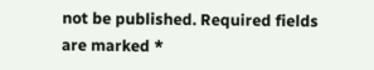not be published. Required fields are marked *